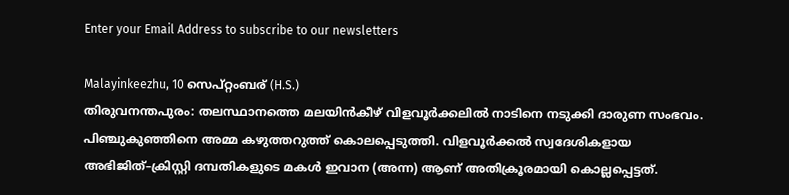Enter your Email Address to subscribe to our newsletters

Malayinkeezhu, 10 സെപ്റ്റംബര് (H.S.)
തിരുവനന്തപുരം: തലസ്ഥാനത്തെ മലയിൻകീഴ് വിളവൂർക്കലിൽ നാടിനെ നടുക്കി ദാരുണ സംഭവം. പിഞ്ചുകുഞ്ഞിനെ അമ്മ കഴുത്തറുത്ത് കൊലപ്പെടുത്തി. വിളവൂർക്കൽ സ്വദേശികളായ അഭിജിത്–ക്രിസ്റ്റി ദമ്പതികളുടെ മകൾ ഇവാന (അന്ന) ആണ് അതിക്രൂരമായി കൊല്ലപ്പെട്ടത്.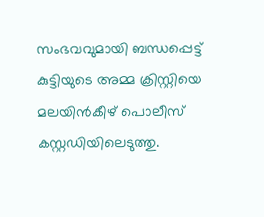സംഭവവുമായി ബന്ധപ്പെട്ട് കുട്ടിയുടെ അമ്മ ക്രിസ്റ്റിയെ മലയിൻകീഴ് പൊലീസ് കസ്റ്റഡിയിലെടുത്തു.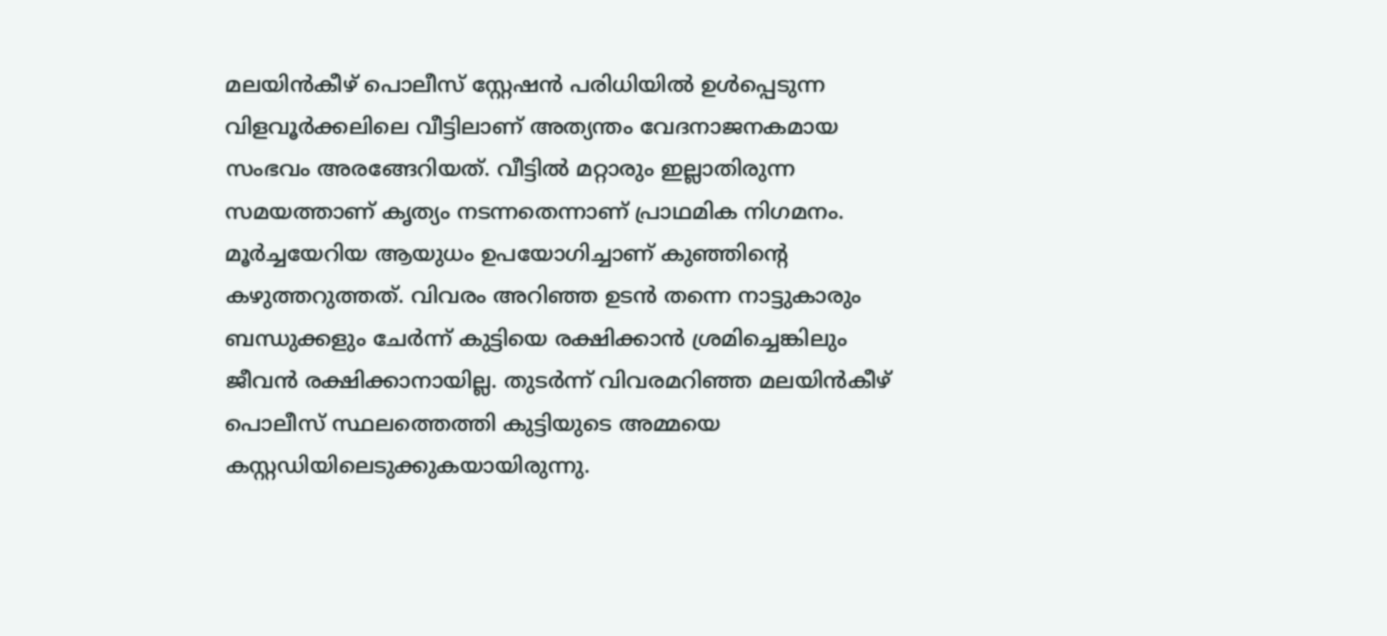മലയിൻകീഴ് പൊലീസ് സ്റ്റേഷൻ പരിധിയിൽ ഉൾപ്പെടുന്ന വിളവൂർക്കലിലെ വീട്ടിലാണ് അത്യന്തം വേദനാജനകമായ സംഭവം അരങ്ങേറിയത്. വീട്ടിൽ മറ്റാരും ഇല്ലാതിരുന്ന സമയത്താണ് കൃത്യം നടന്നതെന്നാണ് പ്രാഥമിക നിഗമനം. മൂർച്ചയേറിയ ആയുധം ഉപയോഗിച്ചാണ് കുഞ്ഞിന്റെ കഴുത്തറുത്തത്. വിവരം അറിഞ്ഞ ഉടൻ തന്നെ നാട്ടുകാരും ബന്ധുക്കളും ചേർന്ന് കുട്ടിയെ രക്ഷിക്കാൻ ശ്രമിച്ചെങ്കിലും ജീവൻ രക്ഷിക്കാനായില്ല. തുടർന്ന് വിവരമറിഞ്ഞ മലയിൻകീഴ് പൊലീസ് സ്ഥലത്തെത്തി കുട്ടിയുടെ അമ്മയെ കസ്റ്റഡിയിലെടുക്കുകയായിരുന്നു.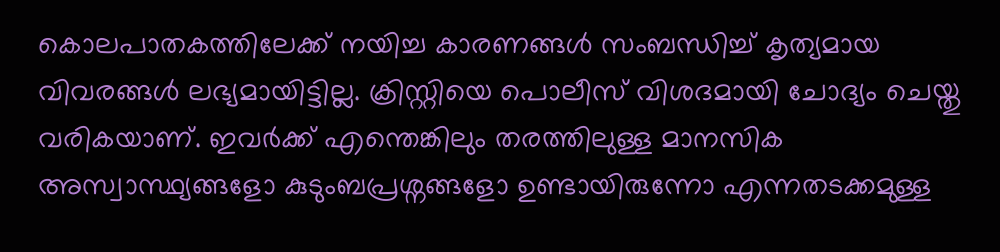കൊലപാതകത്തിലേക്ക് നയിച്ച കാരണങ്ങൾ സംബന്ധിച്ച് കൃത്യമായ വിവരങ്ങൾ ലഭ്യമായിട്ടില്ല. ക്രിസ്റ്റിയെ പൊലീസ് വിശദമായി ചോദ്യം ചെയ്തു വരികയാണ്. ഇവർക്ക് എന്തെങ്കിലും തരത്തിലുള്ള മാനസിക അസ്വാസ്ഥ്യങ്ങളോ കുടുംബപ്രശ്നങ്ങളോ ഉണ്ടായിരുന്നോ എന്നതടക്കമുള്ള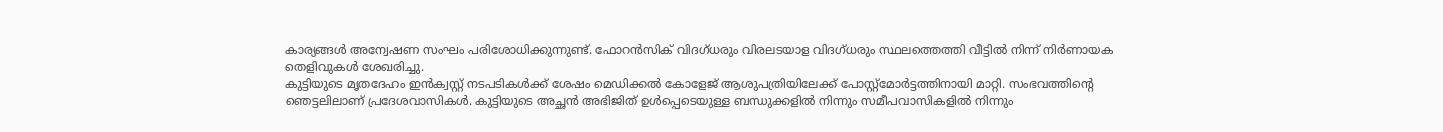കാര്യങ്ങൾ അന്വേഷണ സംഘം പരിശോധിക്കുന്നുണ്ട്. ഫോറൻസിക് വിദഗ്ധരും വിരലടയാള വിദഗ്ധരും സ്ഥലത്തെത്തി വീട്ടിൽ നിന്ന് നിർണായക തെളിവുകൾ ശേഖരിച്ചു.
കുട്ടിയുടെ മൃതദേഹം ഇൻക്വസ്റ്റ് നടപടികൾക്ക് ശേഷം മെഡിക്കൽ കോളേജ് ആശുപത്രിയിലേക്ക് പോസ്റ്റ്മോർട്ടത്തിനായി മാറ്റി. സംഭവത്തിന്റെ ഞെട്ടലിലാണ് പ്രദേശവാസികൾ. കുട്ടിയുടെ അച്ഛൻ അഭിജിത് ഉൾപ്പെടെയുള്ള ബന്ധുക്കളിൽ നിന്നും സമീപവാസികളിൽ നിന്നും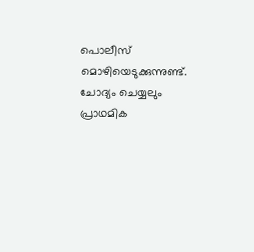പൊലീസ് മൊഴിയെടുക്കുന്നുണ്ട്. ചോദ്യം ചെയ്യലും പ്രാഥമിക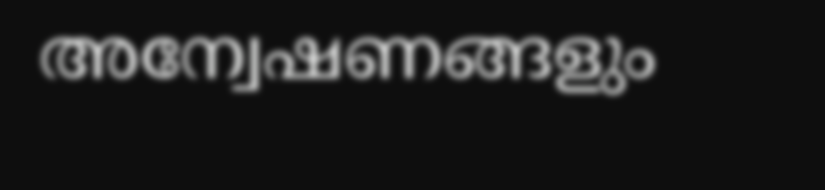അന്വേഷണങ്ങളും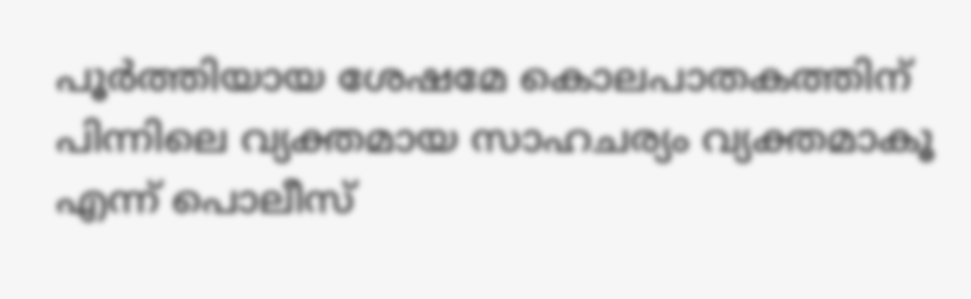പൂർത്തിയായ ശേഷമേ കൊലപാതകത്തിന് പിന്നിലെ വ്യക്തമായ സാഹചര്യം വ്യക്തമാകൂ എന്ന് പൊലീസ്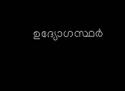ഉദ്യോഗസ്ഥർ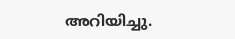അറിയിച്ചു.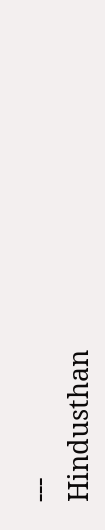---
Hindusthan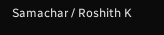Samachar / Roshith K